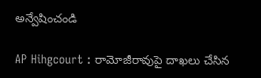అన్వేషించండి

AP Hihgcourt : రామోజీరావుపై దాఖలు చేసిన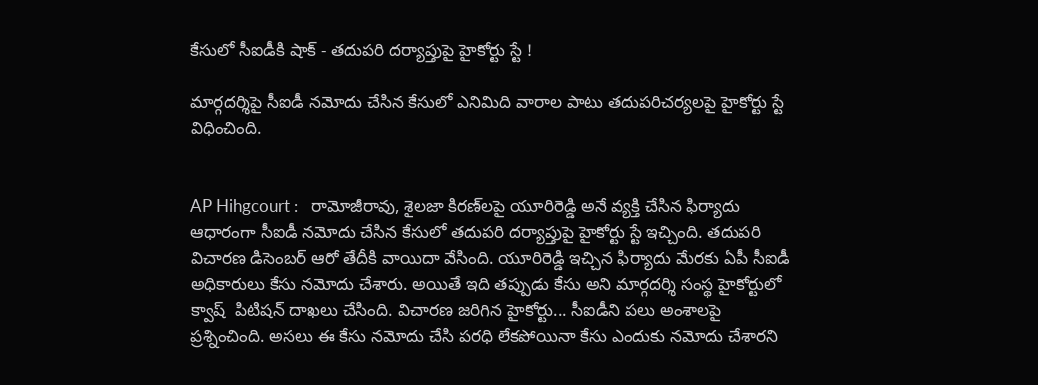కేసులో సీఐడీకి షాక్ - తదుపరి దర్యాప్తుపై హైకోర్టు స్టే !

మార్గదర్శిపై సీఐడీ నమోదు చేసిన కేసులో ఎనిమిది వారాల పాటు తదుపరిచర్యలపై హైకోర్టు స్టే విధించింది.


AP Hihgcourt :   రామోజీరావు, శైలజా కిరణ్‌లపై యూరిరెడ్డి అనే వ్యక్తి చేసిన ఫిర్యాదు ఆధారంగా సీఐడీ నమోదు చేసిన కేసులో తదుపరి దర్యాప్తుపై హైకోర్టు స్టే ఇచ్చింది. తదుపరి విచారణ డిసెంబర్ ఆరో తేదీకి వాయిదా వేసింది. యూరిరెడ్డి ఇచ్చిన ఫిర్యాదు మేరకు ఏపీ సీఐడీ అధికారులు కేసు నమోదు చేశారు. అయితే ఇది తప్పుడు కేసు అని మార్గదర్శి సంస్థ హైకోర్టులో క్వాష్  పిటిషన్ దాఖలు చేసింది. విచారణ జరిగిన హైకోర్టు... సీఐడీని పలు అంశాలపై ప్రశ్నించింది. అసలు ఈ కేసు నమోదు చేసి పరధి లేకపోయినా కేసు ఎందుకు నమోదు చేశారని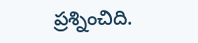ప్రశ్నించిది.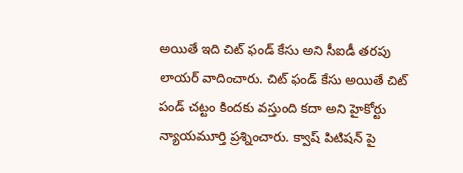అయితే ఇది చిట్ ఫండ్ కేసు అని సీఐడీ తరపు లాయర్ వాదించారు. చిట్ ఫండ్ కేసు అయితే చిట్ పండ్ చట్టం కిందకు వస్తుంది కదా అని హైకోర్టు న్యాయమూర్తి ప్రశ్నించారు. క్వాష్ పిటిషన్ పై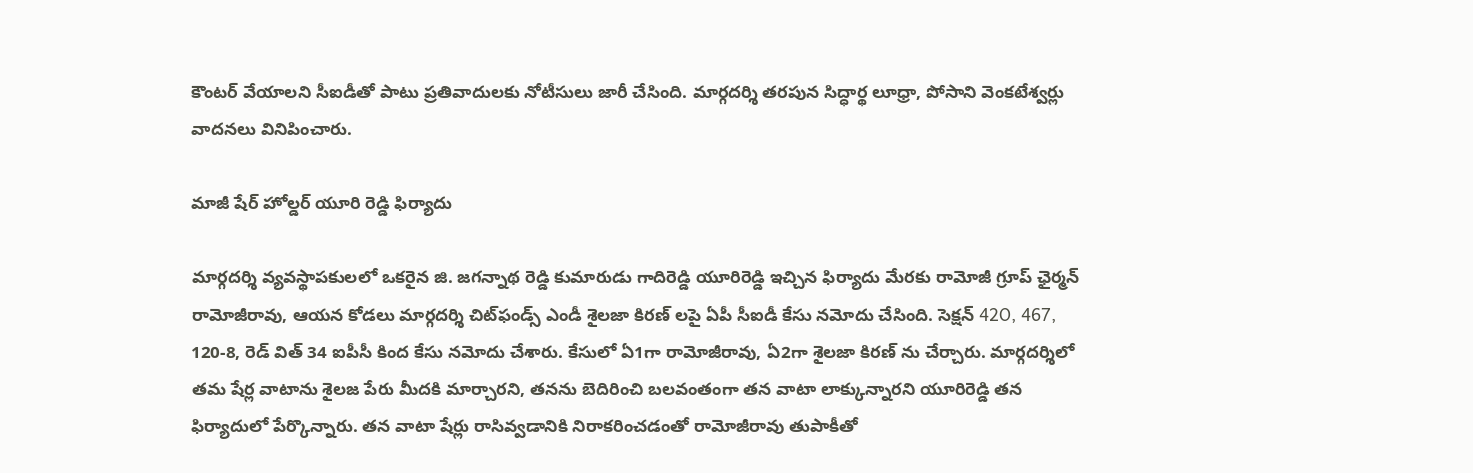కౌంటర్ వేయాలని సీఐడీతో పాటు ప్రతివాదులకు నోటీసులు జారీ చేసింది. మార్గదర్శి తరపున సిద్ధార్థ లూధ్రా, పోసాని వెంకటేశ్వర్లు వాదనలు వినిపించారు.

మాజీ షేర్ హోల్డర్ యూరి రెడ్డి ఫిర్యాదు

మార్గదర్శి వ్యవస్థాపకులలో ఒకరైన జి. జగన్నాథ రెడ్డి కుమారుడు గాదిరెడ్డి యూరిరెడ్డి ఇచ్చిన ఫిర్యాదు మేరకు రామోజీ గ్రూప్ ఛైర్మన్ రామోజీరావు, ఆయన కోడలు మార్గదర్శి చిట్‌ఫండ్స్‌ ఎండీ శైలజా కిరణ్ లపై ఏపీ సీఐడీ కేసు నమోదు చేసింది. సెక్షన్ 42O, 467, 120-8, రెడ్ విత్ 34 ఐపీసీ కింద కేసు నమోదు చేశారు. కేసులో ఏ1గా రామోజీరావు, ఏ2గా శైలజా కిరణ్ ను చేర్చారు. మార్గదర్శిలో తమ షేర్ల వాటాను శైలజ పేరు మీదకి మార్చారని, తనను బెదిరించి బలవంతంగా తన వాటా లాక్కున్నారని యూరిరెడ్డి తన ఫిర్యాదులో పేర్కొన్నారు. తన వాటా షేర్లు రాసివ్వడానికి నిరాకరించడంతో రామోజీరావు తుపాకీతో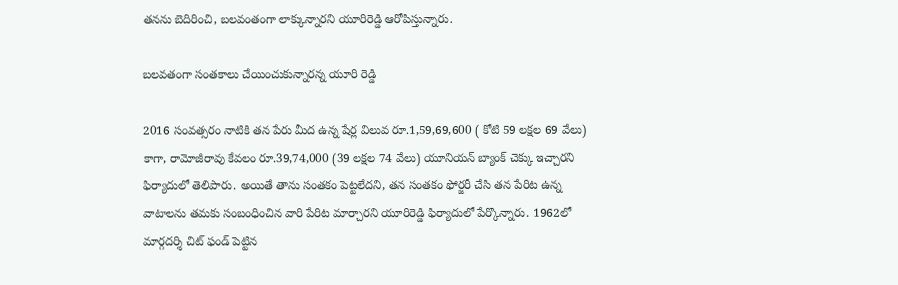తనను బెదిరించి, బలవంతంగా లాక్కున్నారని యూరిరెడ్డి ఆరోపిస్తున్నారు.

బలవతంగా సంతకాలు చేయించుకున్నారన్న యూరి రెడ్డి

2016 సంవత్సరం నాటికి తన పేరు మీద ఉన్న షేర్ల విలువ రూ.1,59,69,600 ( కోటి 59 లక్షల 69 వేలు) కాగా, రామోజీరావు కేవలం రూ.39,74,000 (39 లక్షల 74 వేలు) యూనియన్ బ్యాంక్ చెక్కు ఇచ్చారని ఫిర్యాదులో తెలిపారు. అయితే తాను సంతకం పెట్టలేదని, తన సంతకం ఫోర్జరీ చేసి తన పేరిట ఉన్న వాటాలను తమకు సంబంధించిన వారి పేరిట మార్చారని యూరిరెడ్డి ఫిర్యాదులో పేర్కొన్నారు. 1962లో మార్గదర్శి చిట్ ఫండ్ పెట్టిన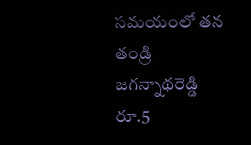సమయంలో తన తండ్రి జగన్నాథరెడ్డి రూ.5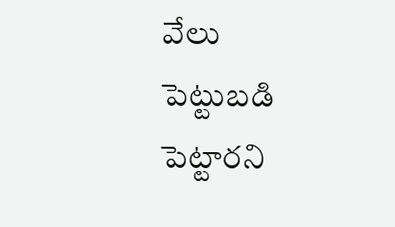వేలు పెట్టుబడి పెట్టారని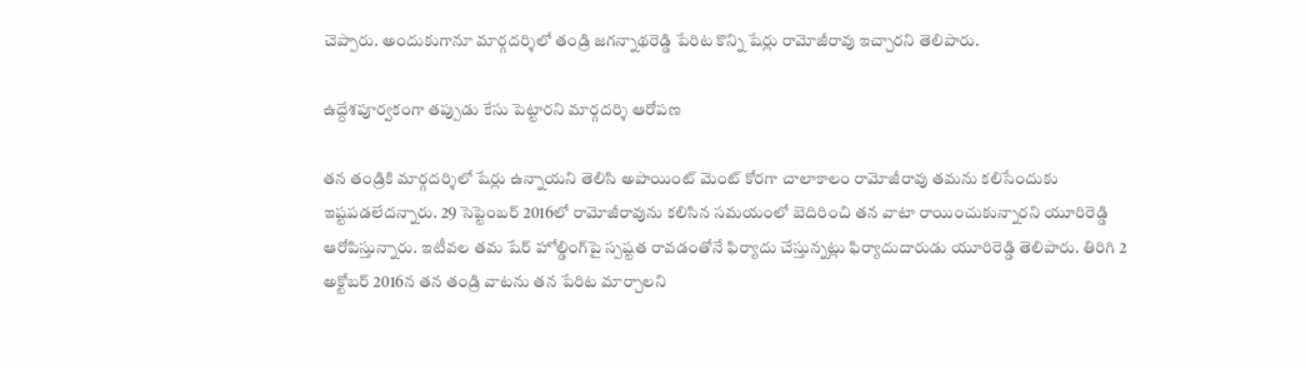చెప్పారు. అందుకుగానూ మార్గదర్శిలో తండ్రి జగన్నాథరెడ్డి పేరిట కొన్ని షేర్లు రామోజీరావు ఇచ్చారని తెలిపారు.

ఉద్దేశపూర్వకంగా తప్పుడు కేసు పెట్టారని మార్గదర్శి ఆరోపణ

తన తండ్రికి మార్గదర్శిలో షేర్లు ఉన్నాయని తెలిసి అపాయింట్ మెంట్ కోరగా చాలాకాలం రామోజీరావు తమను కలిసేందుకు ఇష్టపడలేదన్నారు. 29 సెప్టెంబర్ 2016లో రామోజీరావును కలిసిన సమయంలో బెదిరించి తన వాటా రాయించుకున్నారని యూరిరెడ్డి ఆరోపిస్తున్నారు. ఇటీవల తమ షేర్‌ హోల్డింగ్‌పై స్పష్టత రావడంతోనే ఫిర్యాదు చేస్తున్నట్లు ఫిర్యాదుదారుడు యూరిరెడ్డి తెలిపారు. తిరిగి 2 అక్టోబర్ 2016న తన తండ్రి వాటను తన పేరిట మార్చాలని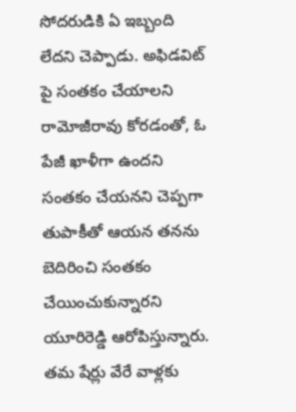సోదరుడికి ఏ ఇబ్బంది లేదని చెప్పాడు. అఫిడవిట్ పై సంతకం చేయాలని రామోజీరావు కోరడంతో, ఓ పేజీ ఖాళీగా ఉందని సంతకం చేయనని చెప్పగా తుపాకీతో ఆయన తనను బెదిరించి సంతకం చేయించుకున్నారని యూరిరెడ్డి ఆరోపిస్తున్నారు. తమ షేర్లు వేరే వాళ్లకు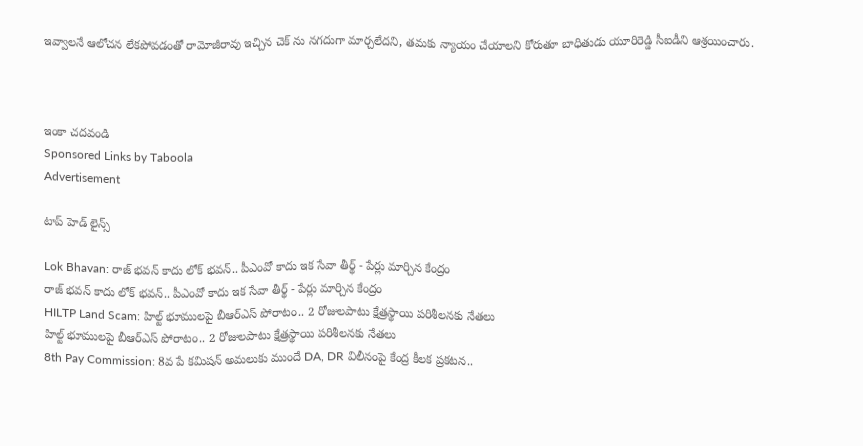ఇవ్వాలనే ఆలోచన లేకపోవడంతో రామోజీరావు ఇచ్చిన చెక్ ను నగదుగా మార్చలేదని, తమకు న్యాయం చేయాలని కోరుతూ బాధితుడు యూరిరెడ్డి సీఐడీని ఆశ్రయించారు.



ఇంకా చదవండి
Sponsored Links by Taboola
Advertisement

టాప్ హెడ్ లైన్స్

Lok Bhavan: రాజ్ భవన్ కాదు లోక్ భవన్.. పీఎంవో కాదు ఇక సేవా తీర్థ్ - పేర్లు మార్చిన కేంద్రం
రాజ్ భవన్ కాదు లోక్ భవన్.. పీఎంవో కాదు ఇక సేవా తీర్థ్ - పేర్లు మార్చిన కేంద్రం
HILTP Land Scam: హిల్ట్‌ భూములపై బీఆర్ఎస్ పోరాటం.. 2 రోజులపాటు క్షేత్రస్థాయి పరిశీలనకు నేతలు
హిల్ట్‌ భూములపై బీఆర్ఎస్ పోరాటం.. 2 రోజులపాటు క్షేత్రస్థాయి పరిశీలనకు నేతలు
8th Pay Commission: 8వ పే కమిషన్‌ అమలుకు ముందే DA, DR విలీనంపై కేంద్ర కీలక ప్రకటన..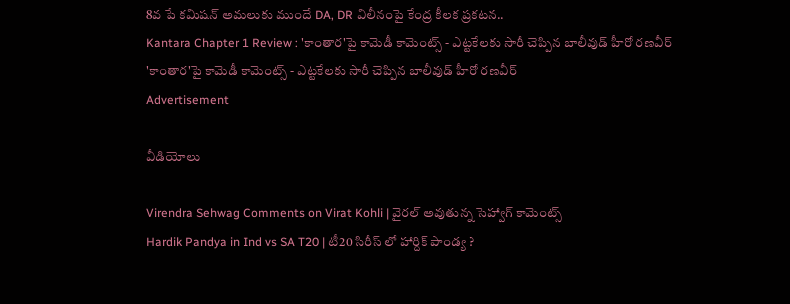8వ పే కమిషన్‌ అమలుకు ముందే DA, DR విలీనంపై కేంద్ర కీలక ప్రకటన..
Kantara Chapter 1 Review : 'కాంతార'పై కామెడీ కామెంట్స్ - ఎట్టకేలకు సారీ చెప్పిన బాలీవుడ్ హీరో రణవీర్
'కాంతార'పై కామెడీ కామెంట్స్ - ఎట్టకేలకు సారీ చెప్పిన బాలీవుడ్ హీరో రణవీర్
Advertisement

వీడియోలు

Virendra Sehwag Comments on Virat Kohli | వైరల్ అవుతున్న సెహ్వాగ్ కామెంట్స్
Hardik Pandya in Ind vs SA T20 | టీ20 సిరీస్‌ లో హార్దిక్ పాండ్య ?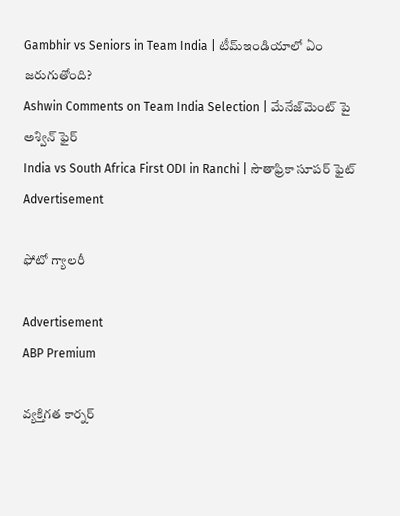Gambhir vs Seniors in Team India | టీమ్‌ఇండియాలో ఏం జరుగుతోంది?
Ashwin Comments on Team India Selection | మేనేజ్‌మెంట్ పై అశ్విన్ ఫైర్
India vs South Africa First ODI in Ranchi | సౌతాఫ్రికా సూపర్ ఫైట్
Advertisement

ఫోటో గ్యాలరీ

Advertisement
ABP Premium

వ్యక్తిగత కార్నర్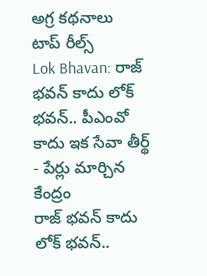అగ్ర కథనాలు
టాప్ రీల్స్
Lok Bhavan: రాజ్ భవన్ కాదు లోక్ భవన్.. పీఎంవో కాదు ఇక సేవా తీర్థ్ - పేర్లు మార్చిన కేంద్రం
రాజ్ భవన్ కాదు లోక్ భవన్..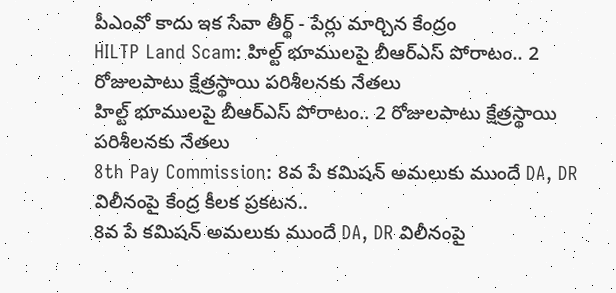పీఎంవో కాదు ఇక సేవా తీర్థ్ - పేర్లు మార్చిన కేంద్రం
HILTP Land Scam: హిల్ట్‌ భూములపై బీఆర్ఎస్ పోరాటం.. 2 రోజులపాటు క్షేత్రస్థాయి పరిశీలనకు నేతలు
హిల్ట్‌ భూములపై బీఆర్ఎస్ పోరాటం.. 2 రోజులపాటు క్షేత్రస్థాయి పరిశీలనకు నేతలు
8th Pay Commission: 8వ పే కమిషన్‌ అమలుకు ముందే DA, DR విలీనంపై కేంద్ర కీలక ప్రకటన..
8వ పే కమిషన్‌ అమలుకు ముందే DA, DR విలీనంపై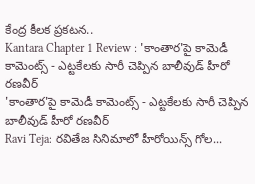కేంద్ర కీలక ప్రకటన..
Kantara Chapter 1 Review : 'కాంతార'పై కామెడీ కామెంట్స్ - ఎట్టకేలకు సారీ చెప్పిన బాలీవుడ్ హీరో రణవీర్
'కాంతార'పై కామెడీ కామెంట్స్ - ఎట్టకేలకు సారీ చెప్పిన బాలీవుడ్ హీరో రణవీర్
Ravi Teja: రవితేజ సినిమాలో హీరోయిన్స్ గోల...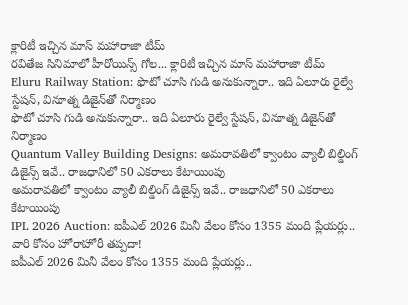క్లారిటీ ఇచ్చిన మాస్‌ మహారాజా టీమ్
రవితేజ సినిమాలో హీరోయిన్స్ గోల... క్లారిటీ ఇచ్చిన మాస్‌ మహారాజా టీమ్
Eluru Railway Station: ఫొటో చూసి గుడి అనుకున్నారా.. ఇది ఏలూరు రైల్వే స్టేషన్, వినూత్న డిజైన్‌తో నిర్మాణం
ఫొటో చూసి గుడి అనుకున్నారా.. ఇది ఏలూరు రైల్వే స్టేషన్, వినూత్న డిజైన్‌తో నిర్మాణం
Quantum Valley Building Designs: అమరావతిలో క్వాంటం వ్యాలీ బిల్డింగ్ డిజైన్స్ ఇవే.. రాజధానిలో 50 ఎకరాలు కేటాయింపు
అమరావతిలో క్వాంటం వ్యాలీ బిల్డింగ్ డిజైన్స్ ఇవే.. రాజధానిలో 50 ఎకరాలు కేటాయింపు
IPL 2026 Auction: ఐపీఎల్ 2026 మినీ వేలం కోసం 1355 మంది ప్లేయర్లు.. వారి కోసం హోరాహోరీ తప్పదా!
ఐపీఎల్ 2026 మినీ వేలం కోసం 1355 మంది ప్లేయర్లు..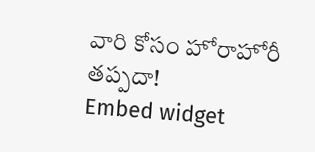వారి కోసం హోరాహోరీ తప్పదా!
Embed widget